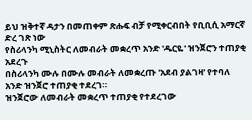ይህ ዝቅተኛ ዳታን በመጠቀም ጽሑፍ ብቻ የሚቀርብበት የቢቢሲ አማርኛ ድረ ገጽ ነው
የስሪላንካ ሚኒስትር ለመብራት መቋረጥ አንድ 'ዱርዬ' ዝንጀሮን ተጠያቂ አደረጉ
በስሪላንካ ሙሉ በሙሉ መብራት ለመቋረጡ 'አደብ ያልገዛ' የተባለ አንድ ዝንጀሮ ተጠያቂ ተደረገ።
ዝንጀሮው ለመብራት መቋረጥ ተጠያቂ የተደረገው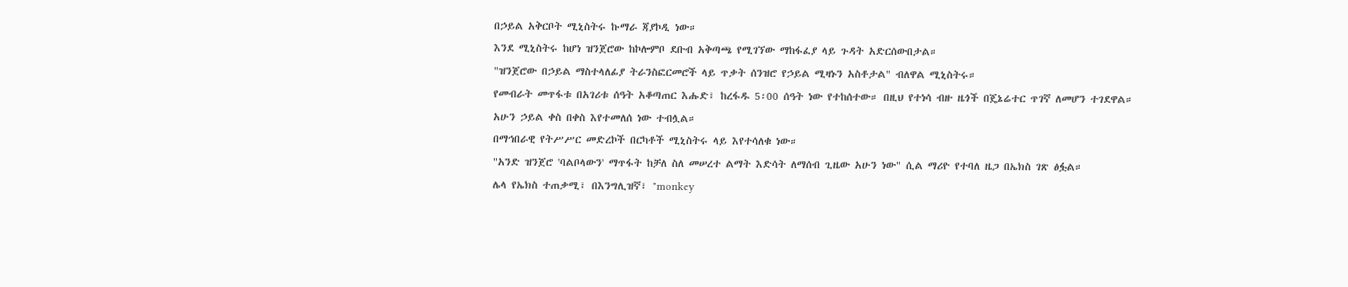በኃይል አቅርቦት ሚኒስትሩ ኩማራ ጃያኮዲ ነው።
እንደ ሚኒስትሩ ከሆነ ዝንጀሮው ከኮሎምቦ ደቡብ አቅጣጫ የሚገኘው ማከፋፈያ ላይ ጉዳት አድርሰውበታል።
"ዝንጀሮው በኃይል ማስተላለፊያ ትራንስፎርመሮች ላይ ጥቃት ሰንዝሮ የኃይል ሚዛኑን አስቶታል" ብለዋል ሚኒስትሩ።
የመብራት መጥፋቱ በአገሪቱ ሰዓት አቆጣጠር እሑድ፣ ከረፋዱ 5፡00 ሰዓት ነው የተከሰተው። በዚህ የተነሳ ብዙ ዜጎች በጄኔሬተር ጥገኛ ለመሆን ተገደዋል።
አሁን ኃይል ቀስ በቀስ እየተመለሰ ነው ተብሏል።
በማኅበራዊ የትሥሥር መድረኮች በርካቶች ሚኒስትሩ ላይ እየተሳለቁ ነው።
"አንድ ዝንጀሮ 'ባልቦላውን' ማጥፋት ከቻለ ስለ መሠረተ ልማት እድሳት ለማሰብ ጊዜው አሁን ነው" ሲል ማሪዮ የተባለ ዜጋ በኤክስ ገጽ ፅፏል።
ሌላ የኤክስ ተጠቃሚ፣ በእንግሊዝኛ፣ "monkey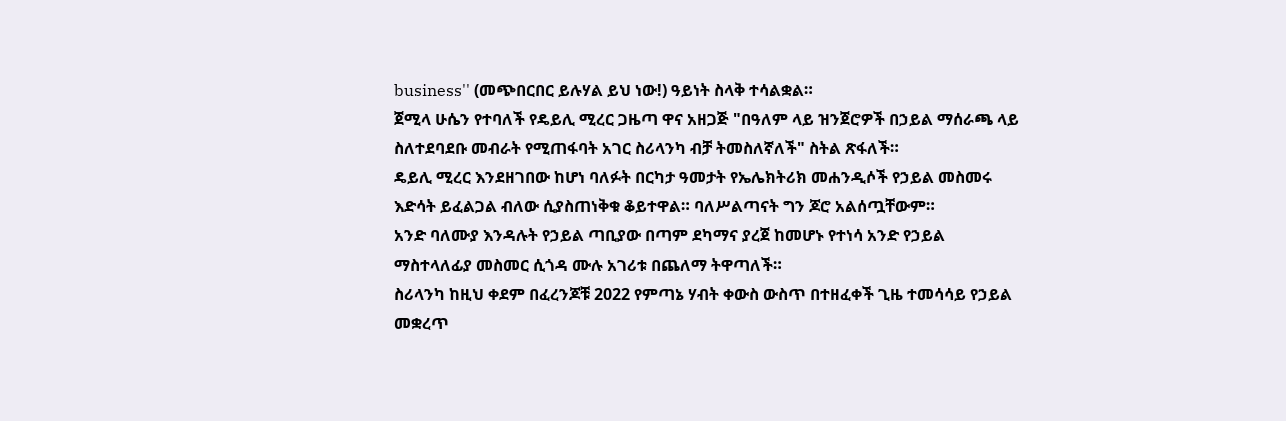business'' (መጭበርበር ይሉሃል ይህ ነው!) ዓይነት ስላቅ ተሳልቋል።
ጀሚላ ሁሴን የተባለች የዴይሊ ሚረር ጋዜጣ ዋና አዘጋጅ "በዓለም ላይ ዝንጀሮዎች በኃይል ማሰራጫ ላይ ስለተደባደቡ መብራት የሚጠፋባት አገር ስሪላንካ ብቻ ትመስለኛለች" ስትል ጽፋለች።
ዴይሊ ሚረር እንደዘገበው ከሆነ ባለፉት በርካታ ዓመታት የኤሌክትሪክ መሐንዲሶች የኃይል መስመሩ እድሳት ይፈልጋል ብለው ሲያስጠነቅቁ ቆይተዋል። ባለሥልጣናት ግን ጆሮ አልሰጧቸውም።
አንድ ባለሙያ እንዳሉት የኃይል ጣቢያው በጣም ደካማና ያረጀ ከመሆኑ የተነሳ አንድ የኃይል ማስተላለፊያ መስመር ሲጎዳ ሙሉ አገሪቱ በጨለማ ትዋጣለች።
ስሪላንካ ከዚህ ቀደም በፈረንጆቹ 2022 የምጣኔ ሃብት ቀውስ ውስጥ በተዘፈቀች ጊዜ ተመሳሳይ የኃይል መቋረጥ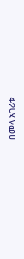በመላ አገሪቱ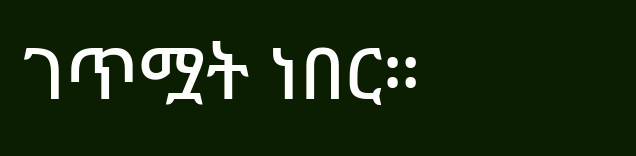ገጥሟት ነበር።